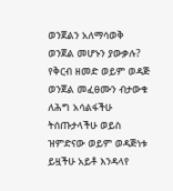ወንጀልን አለማሳወቅ ወንጀል መሆኑን ያውቃሉ?
የቅርብ ዘመድ ወይም ወዳጅ ወንጀል መፈፀሙን ብታውቁ ለሕግ አሳልፋችሁ ትሰጡታላችሁ ወይስ ዝምድናው ወይም ወዳጅነቱ ይዟችሁ አይቶ እንዳላየ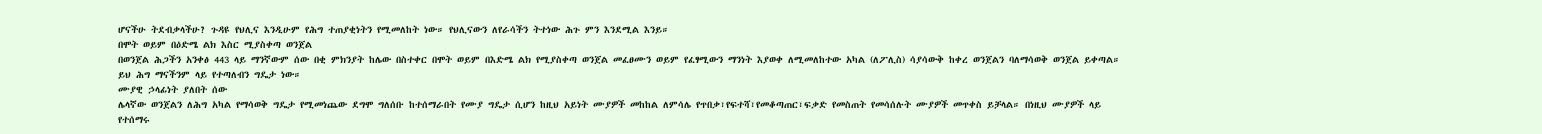ሆናችሁ ትደብቃላችሁ? ጉዳዩ የህሊና እንዲሁም የሕግ ተጠያቂነትን የሚመለከት ነው። የህሊናውን ለየራሳችን ትተነው ሕጉ ምን እንደሚል እንይ።
በሞት ወይም በዕድሜ ልክ እስር ሚያስቀጣ ወንጀል
በወንጀል ሕጋችን አንቀፅ 443 ላይ ማንኛውም ሰው በቂ ምክንያት ከሌው በስተቀር በሞት ወይም በእድሜ ልክ የሚያስቀጣ ወንጀል መፈፀሙን ወይም የፈፃሚውን ማንነት እያወቀ ለሚመለከተው አካል (ለፖሊስ) ሳያሳውቅ ከቀረ ወንጀልን ባለማሳወቅ ወንጀል ይቀጣል። ይህ ሕግ ማናችንም ላይ የተጣለብን ግዴታ ነው።
ሙያዊ ኃላፊነት ያለበት ሰው
ሌላኛው ወንጀልን ለሕግ አካል የማሳወቅ ግዴታ የሚመነጨው ደግሞ ግለሰቡ ከተሰማራበት የሙያ ግዴታ ሲሆን ከዚህ አይነት ሙያዎች መከከል ለምሳሌ የጥበቃ፣የፍተሻ፣የመቆጣጠር፣ፍቃድ የመስጠት የመሳሰሉት ሙያዎች መጥቀስ ይቻላል። በነዚህ ሙያዎች ላይ የተሰማሩ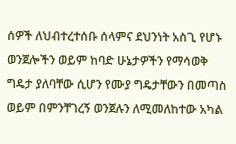ሰዎች ለህብተረተሰቡ ሰላምና ደህንነት አስጊ የሆኑ ወንጀሎችን ወይም ከባድ ሁኔታዎችን የማሳወቅ ግዴታ ያለባቸው ሲሆን የሙያ ግዴታቸውን በመጣስ ወይም በምንቸገረኝ ወንጀሉን ለሚመለከተው አካል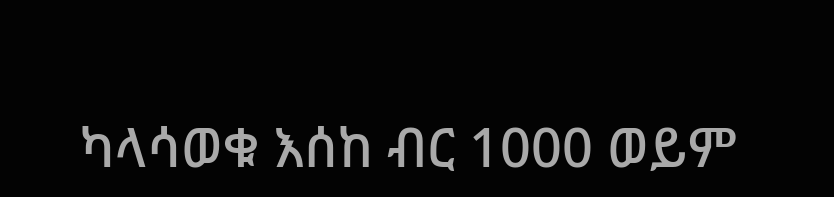ካላሳወቁ እሰከ ብር 1000 ወይም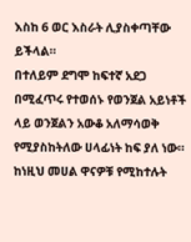እስከ 6 ወር እስራት ሊያስቀጣቸው ይችላል።
በተለይም ደግሞ ከፍተኛ አደጋ በሚፈጥሩ የተወሰኑ የወንጀል አይነቶች ላይ ወንጀልን አውቆ አለማሳወቅ የሚያስከትለው ሀላፊነት ከፍ ያለ ነው። ከነዚህ መሀል ዋናዎቹ የሚከተሉት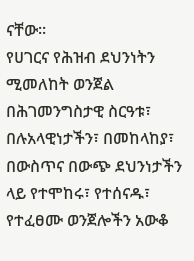ናቸው።
የሀገርና የሕዝብ ደህንነትን ሚመለከት ወንጀል
በሕገመንግስታዊ ስርዓቱ፣ በሉአላዊነታችን፣ በመከላከያ፣ በውስጥና በውጭ ደህንነታችን ላይ የተሞከሩ፣ የተሰናዱ፣ የተፈፀሙ ወንጀሎችን አውቆ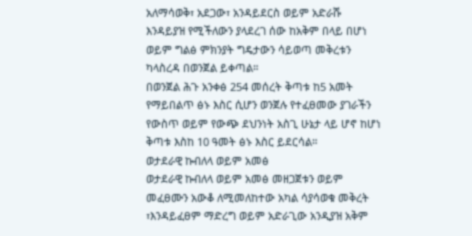አለማሳወቅ፣ አደጋው፣ አንዳይደርስ ወይም አድራሹ እንዳይያዝ የሚችለውን ያላደረገ ሰው ከአቅም በላይ በሆነ ወይም ግልፅ ምክንያት ግዴታውን ሳይወጣ መቅረቱን ካላስረዳ በወንጀል ይቀጣል።
በወንጀል ሕጉ አንቀፅ 254 መሰረት ቅጣቱ ከ5 አመት የማይበልጥ ፅኑ እስር ሲሆን ወንጀሉ የተፈፀመው ያገራችን የውስጥ ወይም የውጭ ደህንነት አስጊ ሁኔታ ላይ ሆኖ ከሆነ ቅጣቱ እስከ 10 ዓመት ፅኑ እስር ይደርሳል።
ወታደራዊ ኩብለላ ወይም አመፅ
ወታደራዊ ኩብለላ ወይም አመፅ መዘጋጀቱን ወይም መፈፀሙን አውቆ ለሚመለከተው አካል ሳያሳወቁ መቅረት ፣እንዳይፈፀም ማድረግ ወይም አድራጊው አንዲያዝ አቅም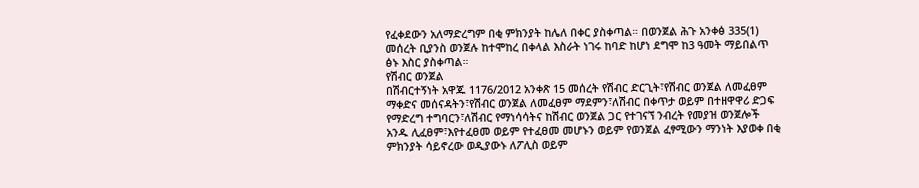የፈቀደውን አለማድረግም በቂ ምክንያት ከሌለ በቀር ያስቀጣል። በወንጀል ሕጉ አንቀፅ 335(1) መሰረት ቢያንስ ወንጀሉ ከተሞከረ በቀላል እስራት ነገሩ ከባድ ከሆነ ደግሞ ከ3 ዓመት ማይበልጥ ፅኑ እስር ያስቀጣል።
የሽብር ወንጀል
በሽብርተኝነት አዋጁ 1176/2012 አንቀጽ 15 መሰረት የሽብር ድርጊት፣የሽብር ወንጀል ለመፈፀም ማቀድና መሰናዳትን፣የሽብር ወንጀል ለመፈፀም ማደምን፣ለሽብር በቀጥታ ወይም በተዘዋዋሪ ድጋፍ የማድረግ ተግባርን፣ለሽብር የማነሳሳትና ከሽብር ወንጀል ጋር የተገናኘ ንብረት የመያዝ ወንጀሎች አንዱ ሊፈፀም፣እየተፈፀመ ወይም የተፈፀመ መሆኑን ወይም የወንጀል ፈፃሚውን ማንነት እያወቀ በቂ ምክንያት ሳይኖረው ወዲያውኑ ለፖሊስ ወይም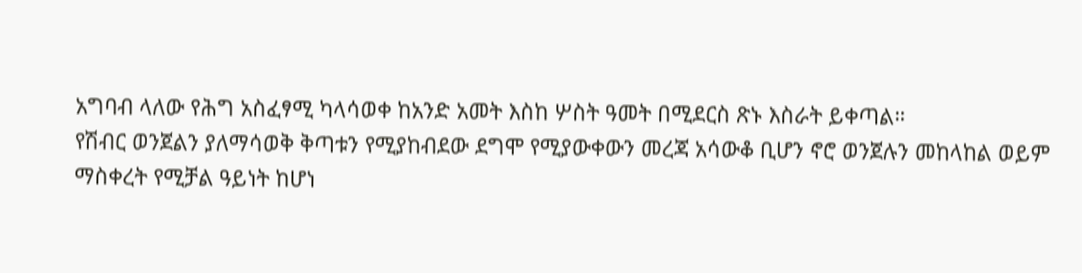አግባብ ላለው የሕግ አስፈፃሚ ካላሳወቀ ከአንድ አመት እስከ ሦስት ዓመት በሚደርስ ጽኑ እስራት ይቀጣል።
የሽብር ወንጀልን ያለማሳወቅ ቅጣቱን የሚያከብደው ደግሞ የሚያውቀውን መረጃ አሳውቆ ቢሆን ኖሮ ወንጀሉን መከላከል ወይም ማስቀረት የሚቻል ዓይነት ከሆነ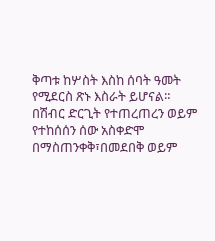ቅጣቱ ከሦስት እስከ ሰባት ዓመት የሚደርስ ጽኑ እስራት ይሆናል።
በሽብር ድርጊት የተጠረጠረን ወይም የተከሰሰን ሰው አስቀድሞ በማስጠንቀቅ፣በመደበቅ ወይም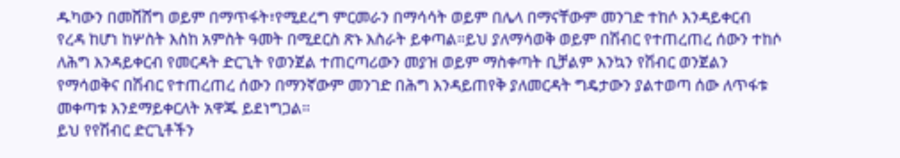ዱካውን በመሸሸግ ወይም በማጥፋት፣የሚደረግ ምርመራን በማሳሳት ወይም በሌላ በማናቸውም መንገድ ተከሶ እንዳይቀርብ የረዳ ከሆነ ከሦስት እስከ አምስት ዓመት በሚደርስ ጽኑ እስራት ይቀጣል።ይህ ያለማሳወቅ ወይም በሽብር የተጠረጠረ ሰውን ተከሶ ለሕግ እንዳይቀርብ የመርዳት ድርጊት የወንጀል ተጠርጣሪውን መያዝ ወይም ማስቀጣት ቢቻልም እንኳን የሽብር ወንጀልን የማሳወቅና በሽብር የተጠረጠረ ሰውን በማንኛውም መንገድ በሕግ እንዳይጠየቅ ያለመርዳት ግዴታውን ያልተወጣ ሰው ለጥፋቱ መቀጣቱ እንደማይቀርለት አዋጁ ይደነግጋል።
ይህ የየሽብር ድርጊቶችን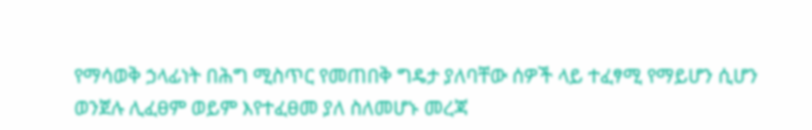የማሳወቅ ኃላፊነት በሕግ ሚስጥር የመጠበቅ ግዴታ ያለባቸው ሰዎች ላይ ተፈፃሚ የማይሆን ሲሆን ወንጀሉ ሊፈፀም ወይም እየተፈፀመ ያለ ስለመሆኑ መረጃ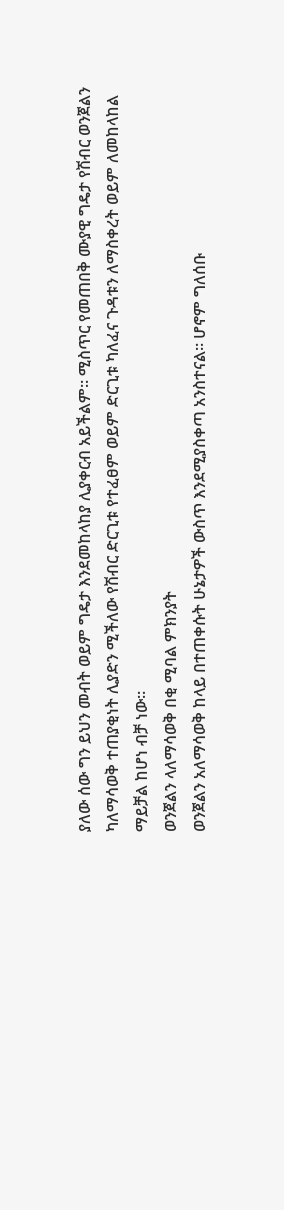ያለው ሰው ግን ይህን መብት ወይም ግዴታ እንደመከላከያ ሊያቀርብ አይችልም። ሚስጥር የመጠበቅ ሙያዊ ግዴታ የሽብር ወንጀልን ካለማሳወቅ ተጠያቂነት ሊያድን ሚችለው የሽብር ድርጊቱ የተፈፀም ወይም ድርጊቱ ካለፈና ጉዳቱን ለማስቀረት ወይም ለመከላከል ማይቻል ከሆነ ብቻ ነው።
ወንጀልን ላለማሳወቅ በቂ ሚባል ምክንያት
ወንጀልን አለማሳወቅ ከላይ በተጠቀሱት ሁኔታዎች ውስጥ እንደሚያስቀጣ አንስተናል። ሆኖም ግለሰቡ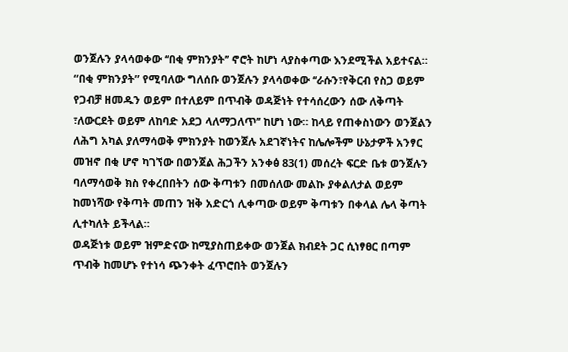ወንጀሉን ያላሳወቀው ‘‘በቂ ምክንያት’’ ኖሮት ከሆነ ላያስቀጣው እንደሚችል አይተናል።
“በቂ ምክንያት” የሚባለው ግለሰቡ ወንጀሉን ያላሳወቀው ‘‘ራሱን፣የቅርብ የስጋ ወይም የጋብቻ ዘመዱን ወይም በተለይም በጥብቅ ወዳጅነት የተሳሰረውን ሰው ለቅጣት ፣ለውርደት ወይም ለከባድ አደጋ ላለማጋለጥ’’ ከሆነ ነው። ከላይ የጠቀስነውን ወንጀልን ለሕግ አካል ያለማሳወቅ ምክንያት ከወንጀሉ አደገኛነትና ከሌሎችም ሁኔታዎች አንፃር መዝኖ በቂ ሆኖ ካገኘው በወንጀል ሕጋችን አንቀፅ 83(1) መሰረት ፍርድ ቤቱ ወንጀሉን ባለማሳወቅ ክስ የቀረበበትን ሰው ቅጣቱን በመሰለው መልኩ ያቀልለታል ወይም ከመነሻው የቅጣት መጠን ዝቅ አድርጎ ሊቀጣው ወይም ቅጣቱን በቀላል ሌላ ቅጣት ሊተካለት ይችላል።
ወዳጅነቱ ወይም ዝምድናው ከሚያስጠይቀው ወንጀል ክብደት ጋር ሲነፃፀር በጣም ጥብቅ ከመሆኑ የተነሳ ጭንቀት ፈጥሮበት ወንጀሉን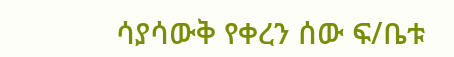ሳያሳውቅ የቀረን ሰው ፍ/ቤቱ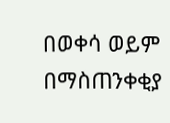በወቀሳ ወይም በማስጠንቀቂያ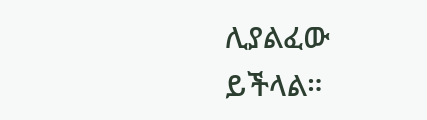ሊያልፈው ይችላል።